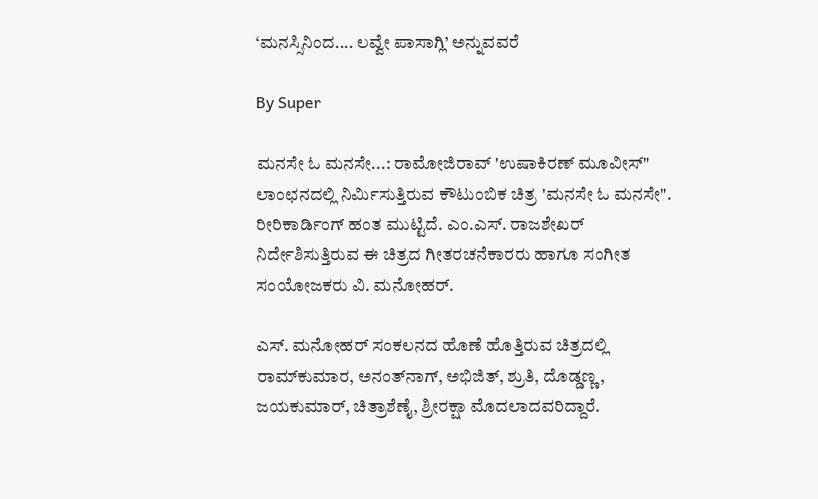‘ಮನಸ್ಸಿನಿಂದ.... ಲವ್ವೇ ಪಾಸಾಗ್ಲಿ’ ಅನ್ನುವವರೆ

By Super

ಮನಸೇ ಓ ಮನಸೇ...: ರಾಮೋಜಿರಾವ್‌ 'ಉಷಾಕಿರಣ್‌ ಮೂವೀಸ್‌" ಲಾಂಛನದಲ್ಲಿ ನಿರ್ಮಿಸುತ್ತಿರುವ ಕೌಟುಂಬಿಕ ಚಿತ್ರ 'ಮನಸೇ ಓ ಮನಸೇ". ರೀರಿಕಾರ್ಡಿಂಗ್‌ ಹಂತ ಮುಟ್ಟಿದೆ. ಎಂ.ಎಸ್‌. ರಾಜಶೇಖರ್‌ ನಿರ್ದೇಶಿಸುತ್ತಿರುವ ಈ ಚಿತ್ರದ ಗೀತರಚನೆಕಾರರು ಹಾಗೂ ಸಂಗೀತ ಸಂಯೋಜಕರು ವಿ. ಮನೋಹರ್‌.

ಎಸ್‌. ಮನೋಹರ್‌ ಸಂಕಲನದ ಹೊಣೆ ಹೊತ್ತಿರುವ ಚಿತ್ರದಲ್ಲಿ ರಾಮ್‌ಕುಮಾರ, ಅನಂತ್‌ನಾಗ್‌, ಅಭಿಜಿತ್‌, ಶ್ರುತಿ, ದೊಡ್ಡಣ್ಣ, ಜಯಕುಮಾರ್‌, ಚಿತ್ರಾಶೆಣೈ, ಶ್ರೀರಕ್ಷಾ ಮೊದಲಾದವರಿದ್ದಾರೆ.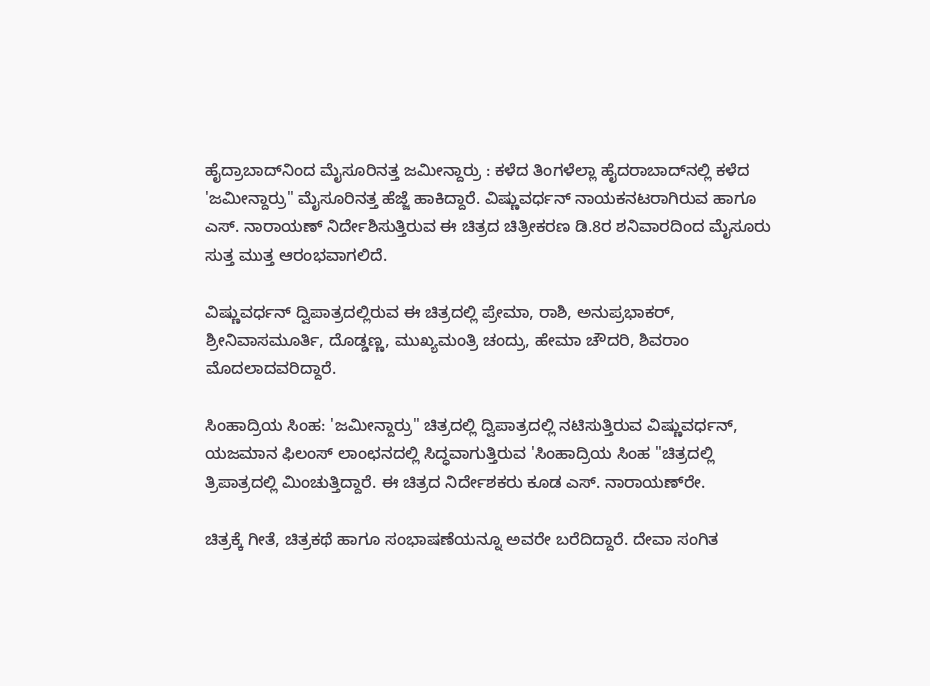ಹೈದ್ರಾಬಾದ್‌ನಿಂದ ಮೈಸೂರಿನತ್ತ ಜಮೀನ್ದಾರ್ರು : ಕಳೆದ ತಿಂಗಳೆಲ್ಲಾ ಹೈದರಾಬಾದ್‌ನಲ್ಲಿ ಕಳೆದ 'ಜಮೀನ್ದಾರ್ರು" ಮೈಸೂರಿನತ್ತ ಹೆಜ್ಜೆ ಹಾಕಿದ್ದಾರೆ. ವಿಷ್ಣುವರ್ಧನ್‌ ನಾಯಕನಟರಾಗಿರುವ ಹಾಗೂ ಎಸ್‌. ನಾರಾಯಣ್‌ ನಿರ್ದೇಶಿಸುತ್ತಿರುವ ಈ ಚಿತ್ರದ ಚಿತ್ರೀಕರಣ ಡಿ.8ರ ಶನಿವಾರದಿಂದ ಮೈಸೂರು ಸುತ್ತ ಮುತ್ತ ಆರಂಭವಾಗಲಿದೆ.

ವಿಷ್ಣುವರ್ಧನ್‌ ದ್ವಿಪಾತ್ರದಲ್ಲಿರುವ ಈ ಚಿತ್ರದಲ್ಲಿ ಪ್ರೇಮಾ, ರಾಶಿ, ಅನುಪ್ರಭಾಕರ್‌, ಶ್ರೀನಿವಾಸಮೂರ್ತಿ, ದೊಡ್ಡಣ್ಣ, ಮುಖ್ಯಮಂತ್ರಿ ಚಂದ್ರು, ಹೇಮಾ ಚೌದರಿ, ಶಿವರಾಂ ಮೊದಲಾದವರಿದ್ದಾರೆ.

ಸಿಂಹಾದ್ರಿಯ ಸಿಂಹ: 'ಜಮೀನ್ದಾರ್ರು" ಚಿತ್ರದಲ್ಲಿ ದ್ವಿಪಾತ್ರದಲ್ಲಿ ನಟಿಸುತ್ತಿರುವ ವಿಷ್ಣುವರ್ಧನ್‌, ಯಜಮಾನ ಫಿಲಂಸ್‌ ಲಾಂಛನದಲ್ಲಿ ಸಿದ್ಧವಾಗುತ್ತಿರುವ 'ಸಿಂಹಾದ್ರಿಯ ಸಿಂಹ "ಚಿತ್ರದಲ್ಲಿ ತ್ರಿಪಾತ್ರದಲ್ಲಿ ಮಿಂಚುತ್ತಿದ್ದಾರೆ. ಈ ಚಿತ್ರದ ನಿರ್ದೇಶಕರು ಕೂಡ ಎಸ್‌. ನಾರಾಯಣ್‌ರೇ.

ಚಿತ್ರಕ್ಕೆ ಗೀತೆ, ಚಿತ್ರಕಥೆ ಹಾಗೂ ಸಂಭಾಷಣೆಯನ್ನೂ ಅವರೇ ಬರೆದಿದ್ದಾರೆ. ದೇವಾ ಸಂಗಿತ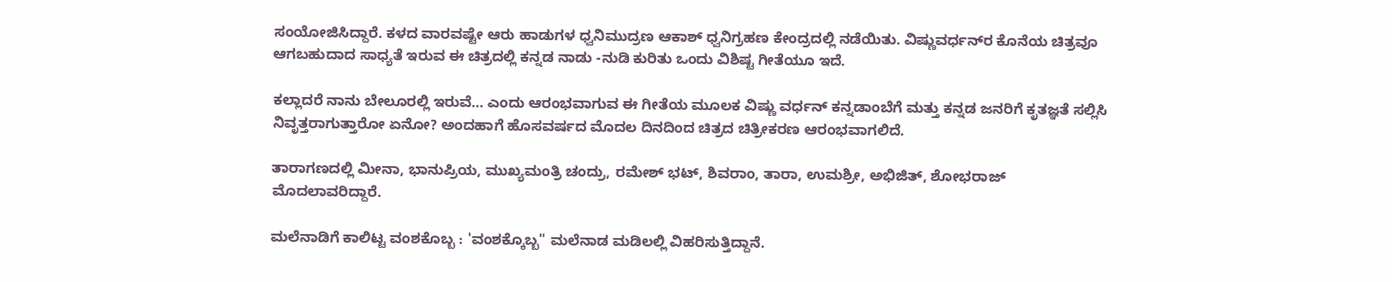ಸಂಯೋಜಿಸಿದ್ದಾರೆ. ಕಳದ ವಾರವಷ್ಟೇ ಆರು ಹಾಡುಗಳ ಧ್ವನಿಮುದ್ರಣ ಆಕಾಶ್‌ ಧ್ವನಿಗ್ರಹಣ ಕೇಂದ್ರದಲ್ಲಿ ನಡೆಯಿತು. ವಿಷ್ಣುವರ್ಧನ್‌ರ ಕೊನೆಯ ಚಿತ್ರವೂ ಆಗಬಹುದಾದ ಸಾಧ್ಯತೆ ಇರುವ ಈ ಚಿತ್ರದಲ್ಲಿ ಕನ್ನಡ ನಾಡು -ನುಡಿ ಕುರಿತು ಒಂದು ವಿಶಿಷ್ಟ ಗೀತೆಯೂ ಇದೆ.

ಕಲ್ಲಾದರೆ ನಾನು ಬೇಲೂರಲ್ಲಿ ಇರುವೆ... ಎಂದು ಆರಂಭವಾಗುವ ಈ ಗೀತೆಯ ಮೂಲಕ ವಿಷ್ಣು ವರ್ಧನ್‌ ಕನ್ನಡಾಂಬೆಗೆ ಮತ್ತು ಕನ್ನಡ ಜನರಿಗೆ ಕೃತಜ್ಞತೆ ಸಲ್ಲಿಸಿ ನಿವೃತ್ತರಾಗುತ್ತಾರೋ ಏನೋ? ಅಂದಹಾಗೆ ಹೊಸವರ್ಷದ ಮೊದಲ ದಿನದಿಂದ ಚಿತ್ರದ ಚಿತ್ರೀಕರಣ ಆರಂಭವಾಗಲಿದೆ.

ತಾರಾಗಣದಲ್ಲಿ ಮೀನಾ, ಭಾನುಪ್ರಿಯ, ಮುಖ್ಯಮಂತ್ರಿ ಚಂದ್ರು, ರಮೇಶ್‌ ಭಟ್‌, ಶಿವರಾಂ, ತಾರಾ, ಉಮಶ್ರೀ, ಅಭಿಜಿತ್‌, ಶೋಭರಾಜ್‌ ಮೊದಲಾವರಿದ್ದಾರೆ.

ಮಲೆನಾಡಿಗೆ ಕಾಲಿಟ್ಟ ವಂಶಕೊಬ್ಬ : 'ವಂಶಕ್ಕೊಬ್ಬ" ಮಲೆನಾಡ ಮಡಿಲಲ್ಲಿ ವಿಹರಿಸುತ್ತಿದ್ದಾನೆ.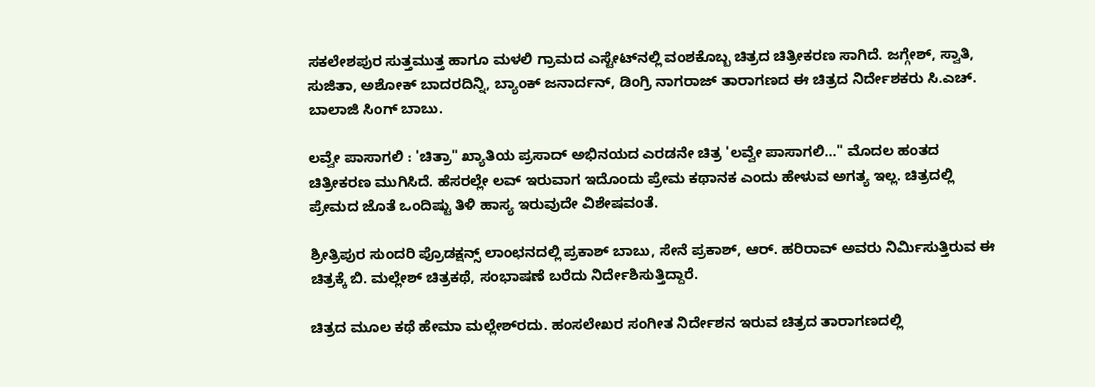ಸಕಲೇಶಪುರ ಸುತ್ತಮುತ್ತ ಹಾಗೂ ಮಳಲಿ ಗ್ರಾಮದ ಎಸ್ಟೇಟ್‌ನಲ್ಲಿ ವಂಶಕೊಬ್ಬ ಚಿತ್ರದ ಚಿತ್ರೀಕರಣ ಸಾಗಿದೆ. ಜಗ್ಗೇಶ್‌, ಸ್ವಾತಿ, ಸುಜಿತಾ, ಅಶೋಕ್‌ ಬಾದರದಿನ್ನಿ, ಬ್ಯಾಂಕ್‌ ಜನಾರ್ದನ್‌, ಡಿಂಗ್ರಿ ನಾಗರಾಜ್‌ ತಾರಾಗಣದ ಈ ಚಿತ್ರದ ನಿರ್ದೇಶಕರು ಸಿ.ಎಚ್‌. ಬಾಲಾಜಿ ಸಿಂಗ್‌ ಬಾಬು.

ಲವ್ವೇ ಪಾಸಾಗಲಿ : 'ಚಿತ್ರಾ" ಖ್ಯಾತಿಯ ಪ್ರಸಾದ್‌ ಅಭಿನಯದ ಎರಡನೇ ಚಿತ್ರ 'ಲವ್ವೇ ಪಾಸಾಗಲಿ..." ಮೊದಲ ಹಂತದ ಚಿತ್ರೀಕರಣ ಮುಗಿಸಿದೆ. ಹೆಸರಲ್ಲೇ ಲವ್‌ ಇರುವಾಗ ಇದೊಂದು ಪ್ರೇಮ ಕಥಾನಕ ಎಂದು ಹೇಳುವ ಅಗತ್ಯ ಇಲ್ಲ. ಚಿತ್ರದಲ್ಲಿ ಪ್ರೇಮದ ಜೊತೆ ಒಂದಿಷ್ಟು ತಿಳಿ ಹಾಸ್ಯ ಇರುವುದೇ ವಿಶೇಷವಂತೆ.

ಶ್ರೀತ್ರಿಪುರ ಸುಂದರಿ ಪ್ರೊಡಕ್ಷನ್ಸ್‌ ಲಾಂಛನದಲ್ಲಿ ಪ್ರಕಾಶ್‌ ಬಾಬು, ಸೇನೆ ಪ್ರಕಾಶ್‌, ಆರ್‌. ಹರಿರಾವ್‌ ಅವರು ನಿರ್ಮಿಸುತ್ತಿರುವ ಈ ಚಿತ್ರಕ್ಕೆ ಬಿ. ಮಲ್ಲೇಶ್‌ ಚಿತ್ರಕಥೆ, ಸಂಭಾಷಣೆ ಬರೆದು ನಿರ್ದೇಶಿಸುತ್ತಿದ್ದಾರೆ.

ಚಿತ್ರದ ಮೂಲ ಕಥೆ ಹೇಮಾ ಮಲ್ಲೇಶ್‌ರದು. ಹಂಸಲೇಖರ ಸಂಗೀತ ನಿರ್ದೇಶನ ಇರುವ ಚಿತ್ರದ ತಾರಾಗಣದಲ್ಲಿ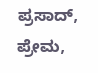ಪ್ರಸಾದ್‌, ಪ್ರೇಮ,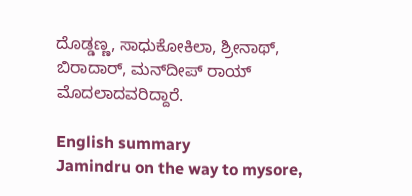ದೊಡ್ಡಣ್ಣ, ಸಾಧುಕೋಕಿಲಾ, ಶ್ರೀನಾಥ್‌, ಬಿರಾದಾರ್‌, ಮನ್‌ದೀಪ್‌ ರಾಯ್‌ ಮೊದಲಾದವರಿದ್ದಾರೆ.

English summary
Jamindru on the way to mysore,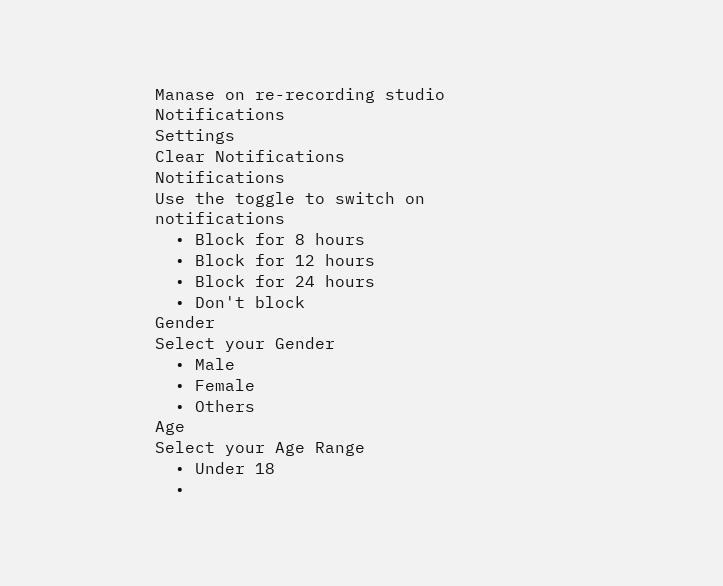Manase on re-recording studio
Notifications
Settings
Clear Notifications
Notifications
Use the toggle to switch on notifications
  • Block for 8 hours
  • Block for 12 hours
  • Block for 24 hours
  • Don't block
Gender
Select your Gender
  • Male
  • Female
  • Others
Age
Select your Age Range
  • Under 18
  •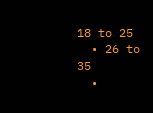18 to 25
  • 26 to 35
  •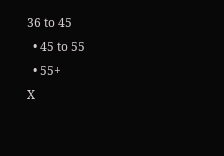36 to 45
  • 45 to 55
  • 55+
X